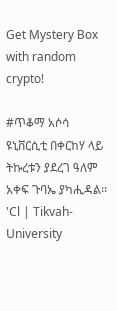Get Mystery Box with random crypto!

#ጥቆማ አሶሳ ዩኒቨርሲቲ በቀርከሃ ላይ ትኩረቱን ያደረገ ዓለም አቀፍ ጉባኤ ያካሒዳል፡፡ 'Cl | Tikvah-University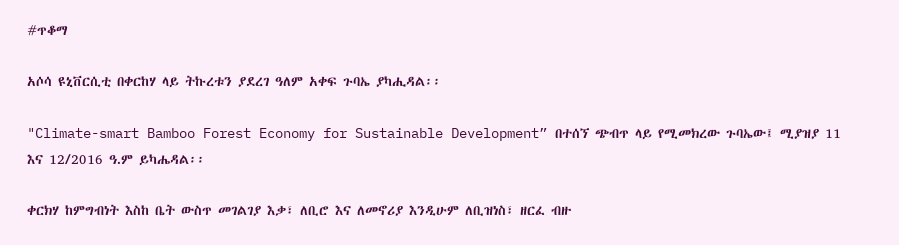#ጥቆማ

አሶሳ ዩኒቨርሲቲ በቀርከሃ ላይ ትኩረቱን ያደረገ ዓለም አቀፍ ጉባኤ ያካሒዳል፡፡

"Climate-smart Bamboo Forest Economy for Sustainable Development” በተሰኘ ጭብጥ ላይ የሚመክረው ጉባኤው፤ ሚያዝያ 11 እና 12/2016 ዓ.ም ይካሔዳል፡፡

ቀርክሃ ከምግብነት እስከ ቤት ውስጥ መገልገያ እቃ፣ ለቢሮ እና ለመኖሪያ እንዲሁም ለቢዝነስ፣ ዘርፈ ብዙ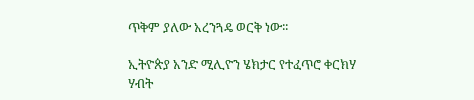ጥቅም ያለው አረንጓዴ ወርቅ ነው፡፡

ኢትዮጵያ አንድ ሚሊዮን ሄክታር የተፈጥሮ ቀርክሃ ሃብት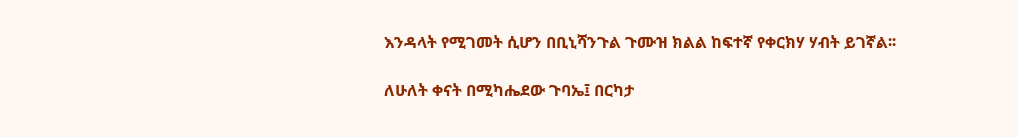እንዳላት የሚገመት ሲሆን በቢኒሻንጉል ጉሙዝ ክልል ከፍተኛ የቀርክሃ ሃብት ይገኛል፡፡

ለሁለት ቀናት በሚካሔደው ጉባኤ፤ በርካታ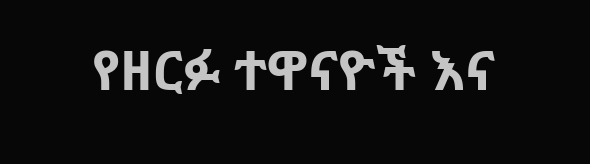የዘርፉ ተዋናዮች እና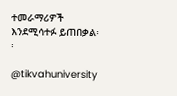ተመራማሪዎች እንደሚሳተፉ ይጠበቃል፡፡

@tikvahuniversity